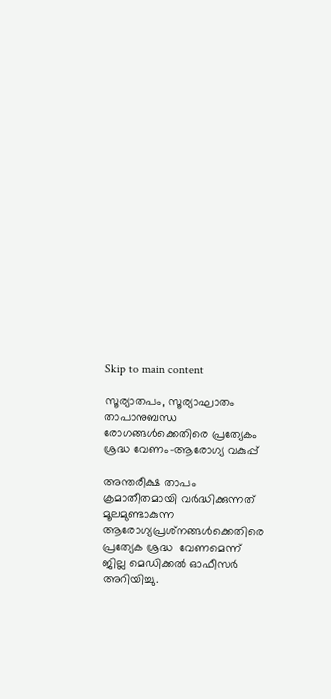Skip to main content

സൂര്യാതപം, സൂര്യാഘാതം താപാനുബന്ധ രോഗങ്ങള്‍ക്കെതിരെ പ്രത്യേകം ശ്രദ്ധ വേണം-ആരോഗ്യ വകുപ്പ്

അന്തരീക്ഷ താപം ക്രമാതീതമായി വര്‍ദ്ധിക്കുന്നത് മൂലമുണ്ടാകുന്ന ആരോഗ്യപ്രശ്‌നങ്ങള്‍ക്കെതിരെ പ്രത്യേക ശ്രദ്ധ  വേണമെന്ന് ജില്ല മെഡിക്കല്‍ ഓഫീസര്‍ അറിയിച്ചു.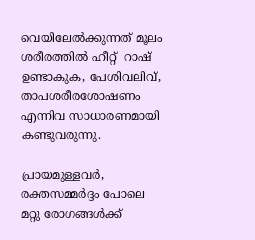വെയിലേല്‍ക്കുന്നത് മൂലം ശരീരത്തില്‍ ഹീറ്റ്  റാഷ് ഉണ്ടാകുക, പേശിവലിവ്, താപശരീരശോഷണം എന്നിവ സാധാരണമായി കണ്ടുവരുന്നു.

പ്രായമുള്ളവര്‍, രക്തസമ്മര്‍ദ്ദം പോലെ മറ്റു രോഗങ്ങള്‍ക്ക്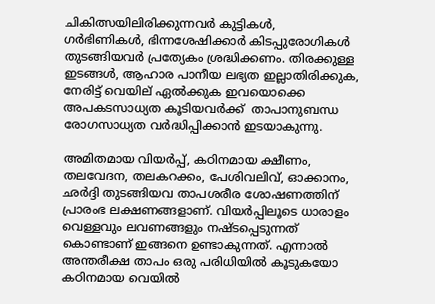ചികിത്സയിലിരിക്കുന്നവര്‍ കുട്ടികള്‍, ഗര്‍ഭിണികള്‍, ഭിന്നശേഷിക്കാര്‍ കിടപ്പുരോഗികള്‍ തുടങ്ങിയവര്‍ പ്രത്യേകം ശ്രദ്ധിക്കണം. തിരക്കുള്ള ഇടങ്ങള്‍, ആഹാര പാനീയ ലഭ്യത ഇല്ലാതിരിക്കുക, നേരിട്ട് വെയില് ഏല്‍ക്കുക ഇവയൊക്കെ അപകടസാധ്യത കൂടിയവർക്ക്  താപാനുബന്ധ രോഗസാധ്യത വര്‍ദ്ധിപ്പിക്കാന്‍ ഇടയാകുന്നു.

അമിതമായ വിയര്‍പ്പ്, കഠിനമായ ക്ഷീണം, തലവേദന, തലകറക്കം, പേശിവലിവ്, ഓക്കാനം, ഛര്‍ദ്ദി തുടങ്ങിയവ താപശരീര ശോഷണത്തിന് പ്രാരംഭ ലക്ഷണങ്ങളാണ്. വിയര്‍പ്പിലൂടെ ധാരാളം വെള്ളവും ലവണങ്ങളും നഷ്ടപ്പെടുന്നത് കൊണ്ടാണ് ഇങ്ങനെ ഉണ്ടാകുന്നത്. എന്നാല്‍ അന്തരീക്ഷ താപം ഒരു പരിധിയില്‍ കൂടുകയോ കഠിനമായ വെയില്‍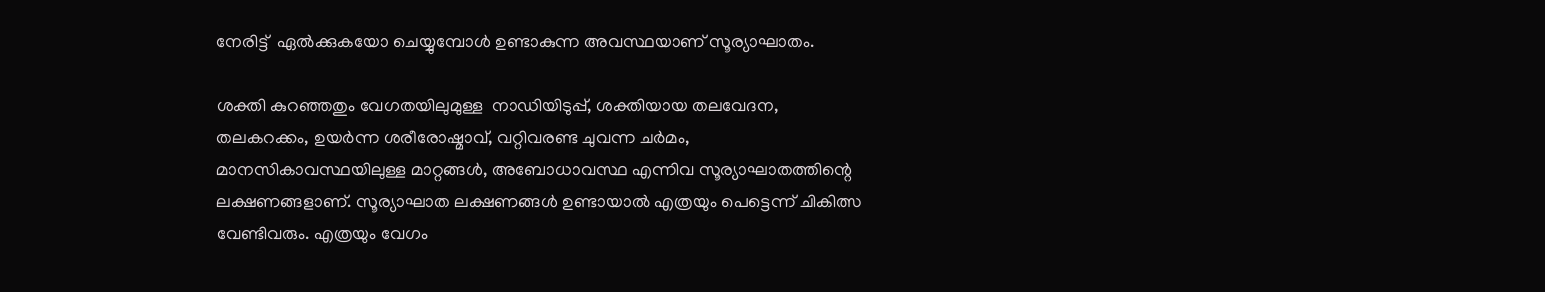നേരിട്ട്  ഏല്‍ക്കുകയോ ചെയ്യുമ്പോള്‍ ഉണ്ടാകുന്ന അവസ്ഥയാണ് സൂര്യാഘാതം.

ശക്തി കുറഞ്ഞതും വേഗതയിലുമുള്ള  നാഡിയിടുപ്പ്, ശക്തിയായ തലവേദന, തലകറക്കം, ഉയര്‍ന്ന ശരീരോഷ്മാവ്, വറ്റിവരണ്ട ചുവന്ന ചര്‍മം, മാനസികാവസ്ഥയിലുള്ള മാറ്റങ്ങള്‍, അബോധാവസ്ഥ എന്നിവ സൂര്യാഘാതത്തിന്റെ ലക്ഷണങ്ങളാണ്. സൂര്യാഘാത ലക്ഷണങ്ങള്‍ ഉണ്ടായാല്‍ എത്രയും പെട്ടെന്ന് ചികിത്സ വേണ്ടിവരും. എത്രയും വേഗം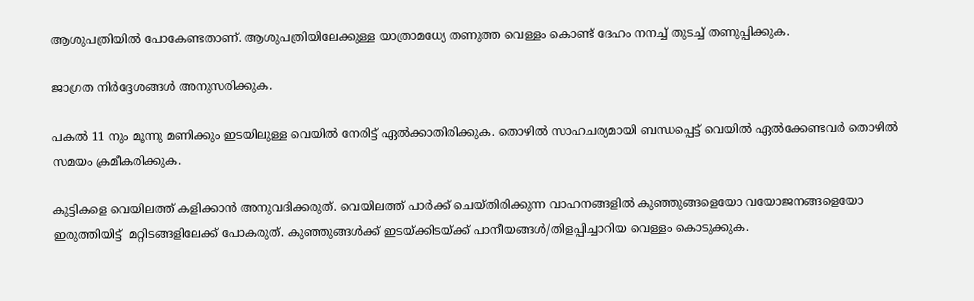ആശുപത്രിയില്‍ പോകേണ്ടതാണ്. ആശുപത്രിയിലേക്കുള്ള യാത്രാമധ്യേ തണുത്ത വെള്ളം കൊണ്ട് ദേഹം നനച്ച് തുടച്ച് തണുപ്പിക്കുക.

ജാഗ്രത നിര്‍ദ്ദേശങ്ങള്‍ അനുസരിക്കുക.

പകല്‍ 11 നും മൂന്നു മണിക്കും ഇടയിലുള്ള വെയില്‍ നേരിട്ട് ഏല്‍ക്കാതിരിക്കുക. തൊഴില്‍ സാഹചര്യമായി ബന്ധപ്പെട്ട് വെയില്‍ ഏല്‍ക്കേണ്ടവര്‍ തൊഴില്‍ സമയം ക്രമീകരിക്കുക.

കുട്ടികളെ വെയിലത്ത് കളിക്കാന്‍ അനുവദിക്കരുത്. വെയിലത്ത് പാര്‍ക്ക് ചെയ്തിരിക്കുന്ന വാഹനങ്ങളില്‍ കുഞ്ഞുങ്ങളെയോ വയോജനങ്ങളെയോ ഇരുത്തിയിട്ട്  മറ്റിടങ്ങളിലേക്ക് പോകരുത്. കുഞ്ഞുങ്ങള്‍ക്ക് ഇടയ്ക്കിടയ്ക്ക് പാനീയങ്ങള്‍/തിളപ്പിച്ചാറിയ വെള്ളം കൊടുക്കുക.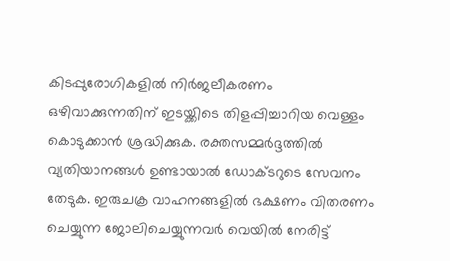കിടപ്പുരോഗികളില്‍ നിര്‍ജലീകരണം ഒഴിവാക്കുന്നതിന് ഇടയ്ക്കിടെ തിളപ്പിച്ചാറിയ വെള്ളം കൊടുക്കാന്‍ ശ്രദ്ധിക്കുക. രക്തസമ്മര്‍ദ്ദത്തില്‍ വ്യതിയാനങ്ങള്‍ ഉണ്ടായാല്‍ ഡോക്ടറുടെ സേവനം തേടുക. ഇരുചക്ര വാഹനങ്ങളില്‍ ഭക്ഷണം വിതരണം ചെയ്യുന്ന ജോലിചെയ്യുന്നവര്‍ വെയില്‍ നേരിട്ട്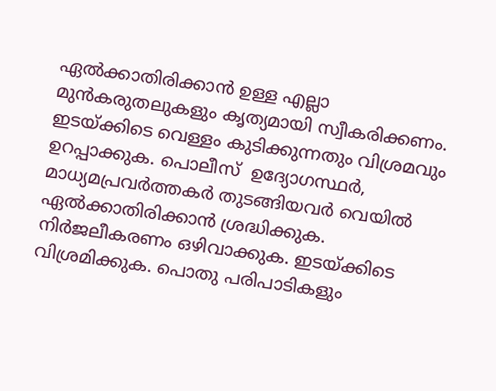ഏല്‍ക്കാതിരിക്കാന്‍ ഉള്ള എല്ലാ മുന്‍കരുതലുകളും കൃത്യമായി സ്വീകരിക്കണം. ഇടയ്ക്കിടെ വെള്ളം കുടിക്കുന്നതും വിശ്രമവും ഉറപ്പാക്കുക. പൊലീസ്  ഉദ്യോഗസ്ഥര്‍, മാധ്യമപ്രവര്‍ത്തകര്‍ തുടങ്ങിയവര്‍ വെയില്‍ ഏല്‍ക്കാതിരിക്കാന്‍ ശ്രദ്ധിക്കുക. നിര്‍ജലീകരണം ഒഴിവാക്കുക. ഇടയ്ക്കിടെ വിശ്രമിക്കുക. പൊതു പരിപാടികളും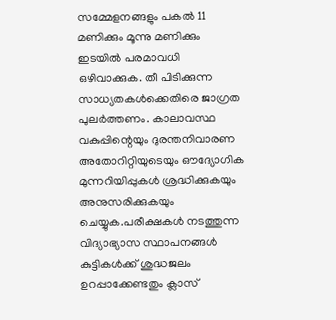സമ്മേളനങ്ങളും പകല്‍ 11 മണിക്കും മൂന്നു മണിക്കും ഇടയില്‍ പരമാവധി ഒഴിവാക്കുക. തീ പിടിക്കുന്ന സാധ്യതകള്‍ക്കെതിരെ ജാഗ്രത പുലര്‍ത്തണം. കാലാവസ്ഥ വകുപ്പിന്റെയും ദുരന്തനിവാരണ അതോറിറ്റിയുടെയും ഔദ്യോഗിക മുന്നറിയിപ്പുകള്‍ ശ്രദ്ധിക്കുകയും അനുസരിക്കുകയും ചെയ്യുക.പരീക്ഷകള്‍ നടത്തുന്ന വിദ്യാഭ്യാസ സ്ഥാപനങ്ങള്‍ കുട്ടികള്‍ക്ക് ശുദ്ധജലം ഉറപ്പാക്കേണ്ടതും ക്ലാസ്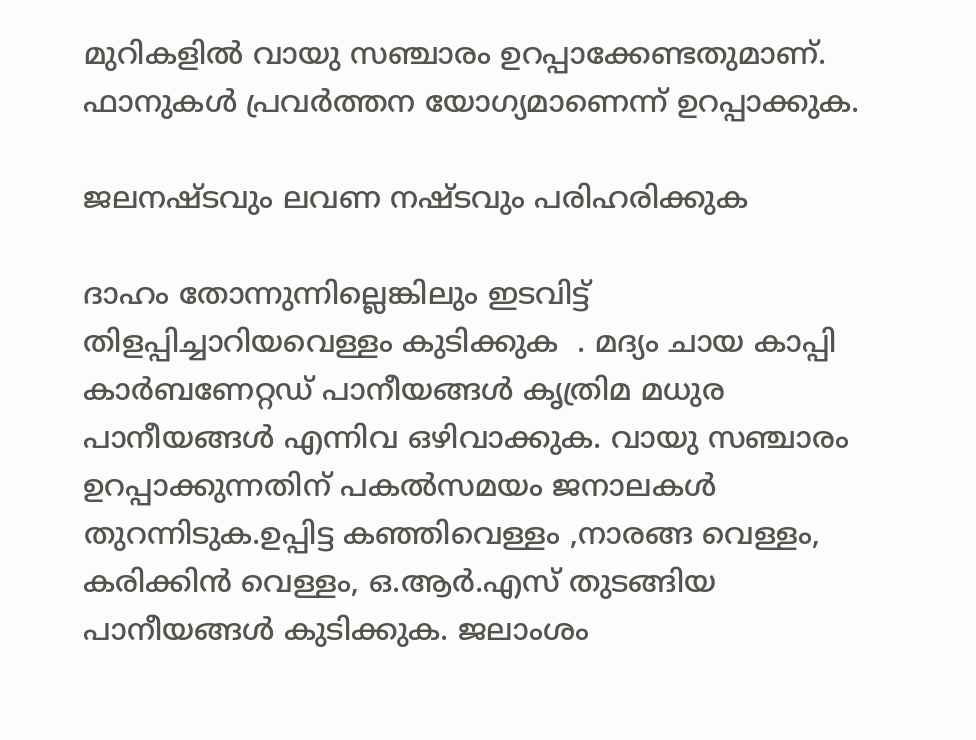മുറികളില്‍ വായു സഞ്ചാരം ഉറപ്പാക്കേണ്ടതുമാണ്. ഫാനുകള്‍ പ്രവര്‍ത്തന യോഗ്യമാണെന്ന് ഉറപ്പാക്കുക.

ജലനഷ്ടവും ലവണ നഷ്ടവും പരിഹരിക്കുക

ദാഹം തോന്നുന്നില്ലെങ്കിലും ഇടവിട്ട്  തിളപ്പിച്ചാറിയവെള്ളം കുടിക്കുക  . മദ്യം ചായ കാപ്പി കാര്‍ബണേറ്റഡ് പാനീയങ്ങള്‍ കൃത്രിമ മധുര പാനീയങ്ങള്‍ എന്നിവ ഒഴിവാക്കുക. വായു സഞ്ചാരം ഉറപ്പാക്കുന്നതിന് പകല്‍സമയം ജനാലകള്‍ തുറന്നിടുക.ഉപ്പിട്ട കഞ്ഞിവെള്ളം ,നാരങ്ങ വെള്ളം, കരിക്കിന്‍ വെള്ളം, ഒ.ആര്‍.എസ് തുടങ്ങിയ പാനീയങ്ങള്‍ കുടിക്കുക. ജലാംശം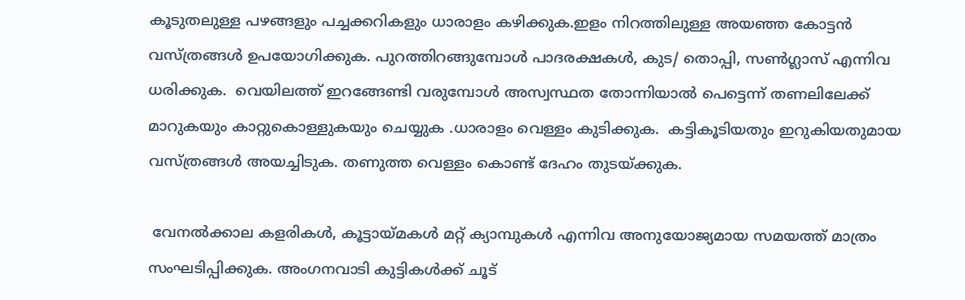കൂടുതലുള്ള പഴങ്ങളും പച്ചക്കറികളും ധാരാളം കഴിക്കുക.ഇളം നിറത്തിലുള്ള അയഞ്ഞ കോട്ടന്‍ വസ്ത്രങ്ങള്‍ ഉപയോഗിക്കുക. പുറത്തിറങ്ങുമ്പോള്‍ പാദരക്ഷകള്‍, കുട/ തൊപ്പി, സണ്‍ഗ്ലാസ് എന്നിവ ധരിക്കുക.  വെയിലത്ത് ഇറങ്ങേണ്ടി വരുമ്പോള്‍ അസ്വസ്ഥത തോന്നിയാല്‍ പെട്ടെന്ന് തണലിലേക്ക് മാറുകയും കാറ്റുകൊള്ളുകയും ചെയ്യുക .ധാരാളം വെള്ളം കുടിക്കുക.  കട്ടികൂടിയതും ഇറുകിയതുമായ വസ്ത്രങ്ങള്‍ അയച്ചിടുക. തണുത്ത വെള്ളം കൊണ്ട് ദേഹം തുടയ്ക്കുക.

 വേനല്‍ക്കാല കളരികള്‍, കൂട്ടായ്മകള്‍ മറ്റ് ക്യാമ്പുകള്‍ എന്നിവ അനുയോജ്യമായ സമയത്ത് മാത്രം സംഘടിപ്പിക്കുക. അംഗനവാടി കുട്ടികള്‍ക്ക് ചൂട്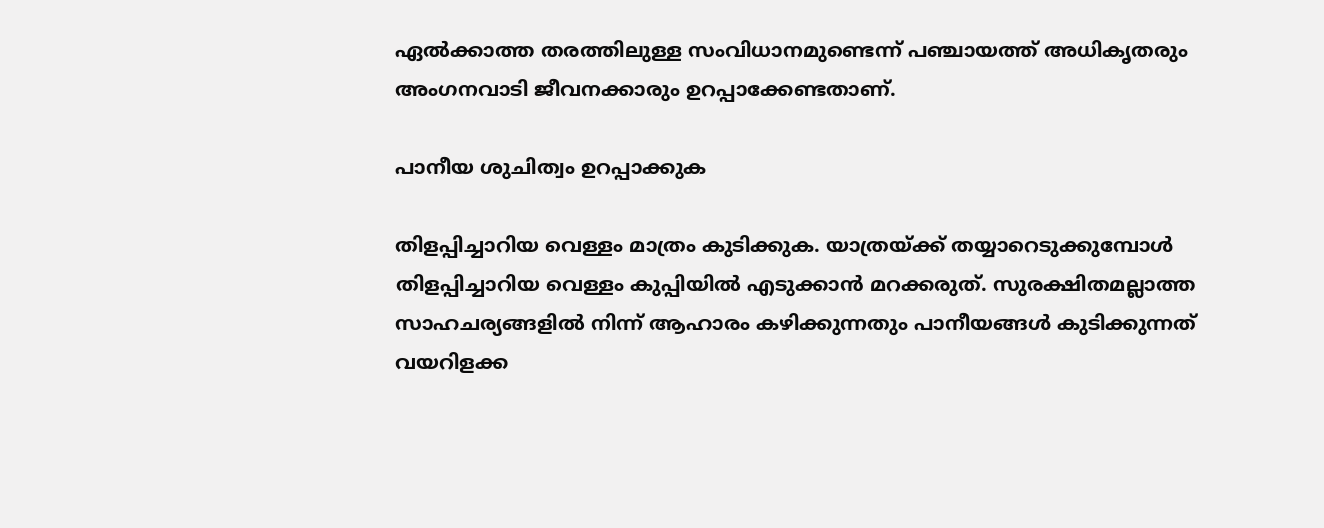ഏല്‍ക്കാത്ത തരത്തിലുള്ള സംവിധാനമുണ്ടെന്ന് പഞ്ചായത്ത് അധികൃതരും അംഗനവാടി ജീവനക്കാരും ഉറപ്പാക്കേണ്ടതാണ്.

പാനീയ ശുചിത്വം ഉറപ്പാക്കുക

തിളപ്പിച്ചാറിയ വെള്ളം മാത്രം കുടിക്കുക. യാത്രയ്ക്ക് തയ്യാറെടുക്കുമ്പോള്‍ തിളപ്പിച്ചാറിയ വെള്ളം കുപ്പിയില്‍ എടുക്കാന്‍ മറക്കരുത്. സുരക്ഷിതമല്ലാത്ത സാഹചര്യങ്ങളില്‍ നിന്ന് ആഹാരം കഴിക്കുന്നതും പാനീയങ്ങള്‍ കുടിക്കുന്നത് വയറിളക്ക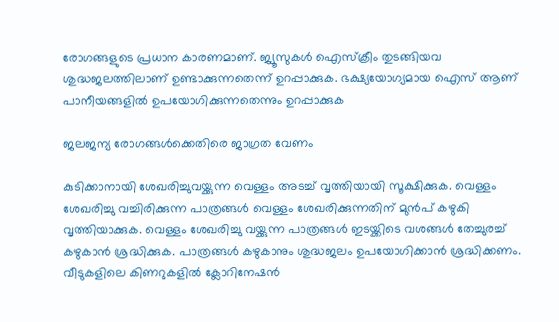രോഗങ്ങളുടെ പ്രധാന കാരണമാണ്. ജ്യൂസുകള്‍ ഐസ്‌ക്രീം തുടങ്ങിയവ ശുദ്ധജലത്തിലാണ് ഉണ്ടാക്കുന്നതെന്ന് ഉറപ്പാക്കുക. ഭക്ഷ്യയോഗ്യമായ ഐസ് ആണ് പാനീയങ്ങളില്‍ ഉപയോഗിക്കുന്നതെന്നും ഉറപ്പാക്കുക

ജലജന്യ രോഗങ്ങള്‍ക്കെതിരെ ജാഗ്രത വേണം

കുടിക്കാനായി ശേഖരിച്ചുവയ്ക്കുന്ന വെള്ളം അടച്ച് വൃത്തിയായി സൂക്ഷിക്കുക. വെള്ളം ശേഖരിച്ചു വച്ചിരിക്കുന്ന പാത്രങ്ങള്‍ വെള്ളം ശേഖരിക്കുന്നതിന് മുന്‍പ് കഴുകി വൃത്തിയാക്കുക. വെള്ളം ശേഖരിച്ചു വയ്ക്കുന്ന പാത്രങ്ങള്‍ ഇടയ്ക്കിടെ വശങ്ങള്‍ തേച്ചുരച്ച് കഴുകാന്‍ ശ്രദ്ധിക്കുക. പാത്രങ്ങള്‍ കഴുകാനും ശുദ്ധജലം ഉപയോഗിക്കാന്‍ ശ്രദ്ധിക്കണം. വീടുകളിലെ കിണറുകളില്‍ ക്ലോറിനേഷന്‍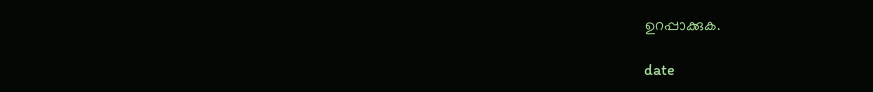ഉറപ്പാക്കുക.

date